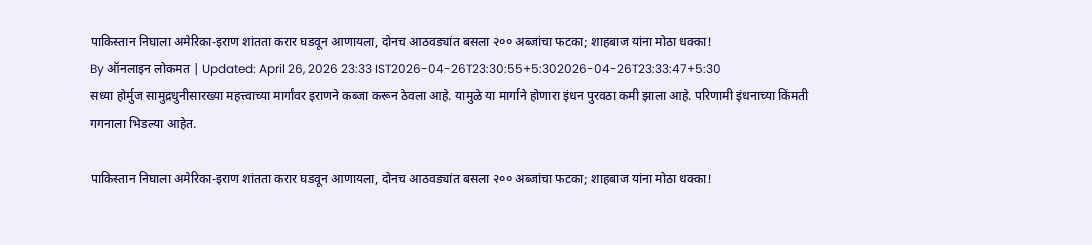पाकिस्तान निघाला अमेरिका-इराण शांतता करार घडवून आणायला, दोनच आठवड्यांत बसला २०० अब्जांचा फटका; शाहबाज यांना मोठा धक्का!
By ऑनलाइन लोकमत | Updated: April 26, 2026 23:33 IST2026-04-26T23:30:55+5:302026-04-26T23:33:47+5:30
सध्या होर्मुज सामुद्रधुनीसारख्या महत्त्वाच्या मार्गांवर इराणने कब्जा करून ठेवला आहे. यामुळे या मार्गाने होणारा इंधन पुरवठा कमी झाला आहे. परिणामी इंधनाच्या किंमती गगनाला भिडल्या आहेत.

पाकिस्तान निघाला अमेरिका-इराण शांतता करार घडवून आणायला, दोनच आठवड्यांत बसला २०० अब्जांचा फटका; शाहबाज यांना मोठा धक्का!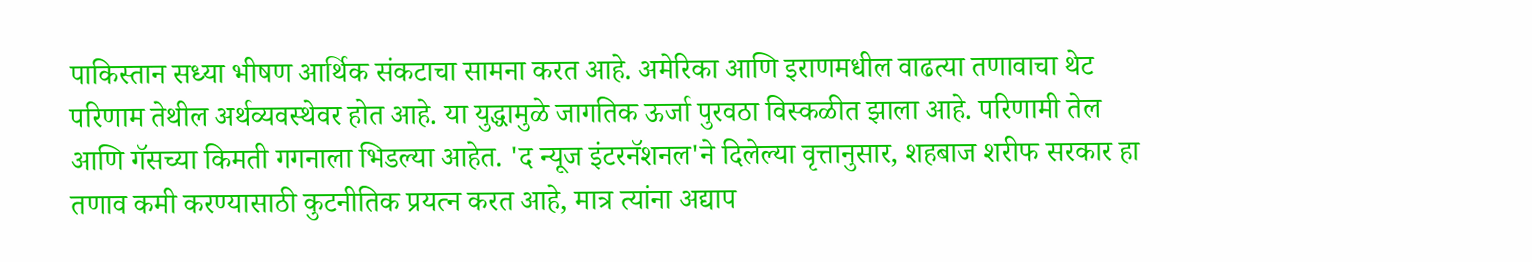पाकिस्तान सध्या भीषण आर्थिक संकटाचा सामना करत आहे. अमेरिका आणि इराणमधील वाढत्या तणावाचा थेट परिणाम तेथील अर्थव्यवस्थेवर होत आहे. या युद्धामुळे जागतिक ऊर्जा पुरवठा विस्कळीत झाला आहे. परिणामी तेल आणि गॅसच्या किमती गगनाला भिडल्या आहेत. 'द न्यूज इंटरनॅशनल'ने दिलेल्या वृत्तानुसार, शहबाज शरीफ सरकार हा तणाव कमी करण्यासाठी कुटनीतिक प्रयत्न करत आहे, मात्र त्यांना अद्याप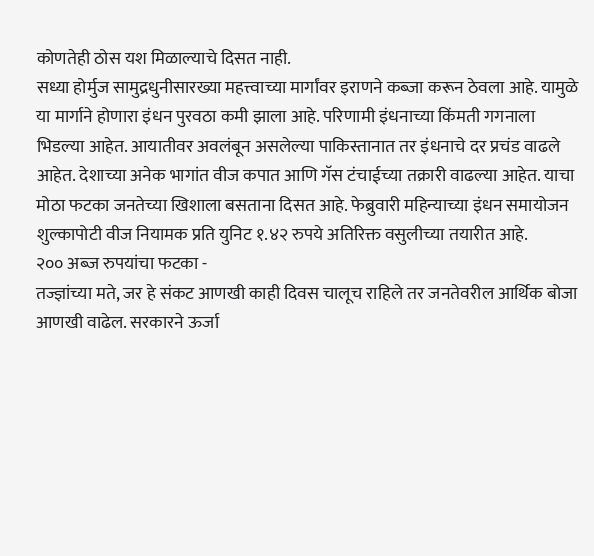कोणतेही ठोस यश मिळाल्याचे दिसत नाही.
सध्या होर्मुज सामुद्रधुनीसारख्या महत्त्वाच्या मार्गांवर इराणने कब्जा करून ठेवला आहे. यामुळे या मार्गाने होणारा इंधन पुरवठा कमी झाला आहे. परिणामी इंधनाच्या किंमती गगनाला भिडल्या आहेत. आयातीवर अवलंबून असलेल्या पाकिस्तानात तर इंधनाचे दर प्रचंड वाढले आहेत. देशाच्या अनेक भागांत वीज कपात आणि गॅस टंचाईच्या तक्रारी वाढल्या आहेत. याचा मोठा फटका जनतेच्या खिशाला बसताना दिसत आहे. फेब्रुवारी महिन्याच्या इंधन समायोजन शुल्कापोटी वीज नियामक प्रति युनिट १.४२ रुपये अतिरिक्त वसुलीच्या तयारीत आहे.
२०० अब्ज रुपयांचा फटका -
तज्ज्ञांच्या मते, जर हे संकट आणखी काही दिवस चालूच राहिले तर जनतेवरील आर्थिक बोजा आणखी वाढेल. सरकारने ऊर्जा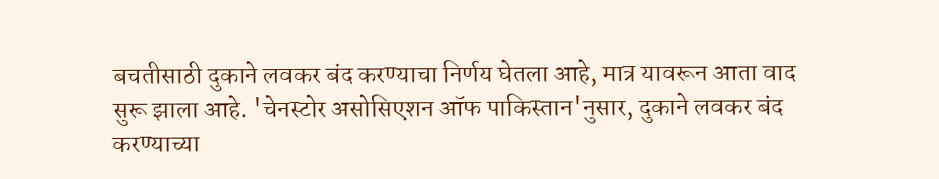बचतीसाठी दुकाने लवकर बंद करण्याचा निर्णय घेतला आहे, मात्र यावरून आता वाद सुरू झाला आहे. 'चेनस्टोर असोसिएशन ऑफ पाकिस्तान'नुसार, दुकाने लवकर बंद करण्याच्या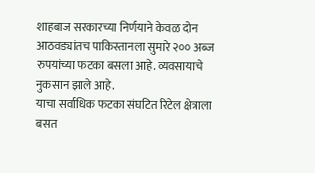शाहबाज सरकारच्या निर्णयाने केवळ दोन आठवड्यांतच पाकिस्तानला सुमारे २०० अब्ज रुपयांच्या फटका बसला आहे. व्यवसायाचे नुकसान झाले आहे.
याचा सर्वाधिक फटका संघटित रिटेल क्षेत्राला बसत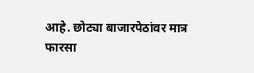आहे. छोट्या बाजारपेठांवर मात्र फारसा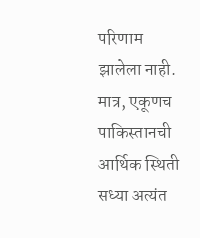परिणाम झालेला नाही. मात्र, एकूणच पाकिस्तानची आर्थिक स्थिती सध्या अत्यंत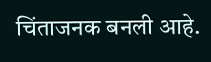चिंताजनक बनली आहे.